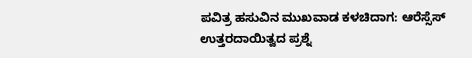ಪವಿತ್ರ ಹಸುವಿನ ಮುಖವಾಡ ಕಳಚಿದಾಗ: ಆರೆಸ್ಸೆಸ್ ಉತ್ತರದಾಯಿತ್ವದ ಪ್ರಶ್ನೆ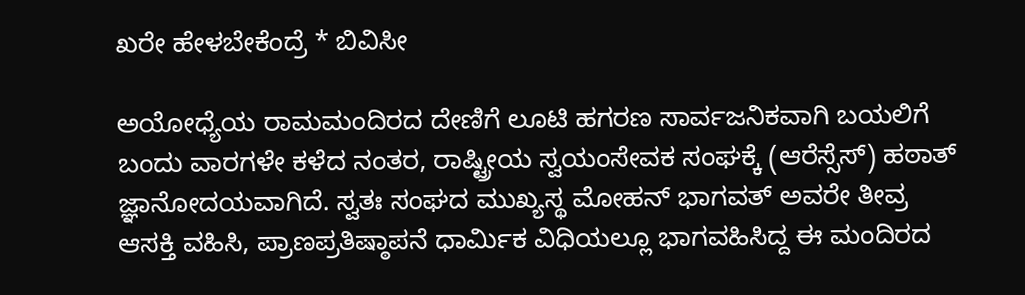ಖರೇ ಹೇಳಬೇಕೆಂದ್ರೆ * ಬಿವಿಸೀ

ಅಯೋಧ್ಯೆಯ ರಾಮಮಂದಿರದ ದೇಣಿಗೆ ಲೂಟಿ ಹಗರಣ ಸಾರ್ವಜನಿಕವಾಗಿ ಬಯಲಿಗೆ ಬಂದು ವಾರಗಳೇ ಕಳೆದ ನಂತರ, ರಾಷ್ಟ್ರೀಯ ಸ್ವಯಂಸೇವಕ ಸಂಘಕ್ಕೆ (ಆರೆಸ್ಸೆಸ್) ಹಠಾತ್ ಜ್ಞಾನೋದಯವಾಗಿದೆ. ಸ್ವತಃ ಸಂಘದ ಮುಖ್ಯಸ್ಥ ಮೋಹನ್ ಭಾಗವತ್ ಅವರೇ ತೀವ್ರ ಆಸಕ್ತಿ ವಹಿಸಿ, ಪ್ರಾಣಪ್ರತಿಷ್ಠಾಪನೆ ಧಾರ್ಮಿಕ ವಿಧಿಯಲ್ಲೂ ಭಾಗವಹಿಸಿದ್ದ ಈ ಮಂದಿರದ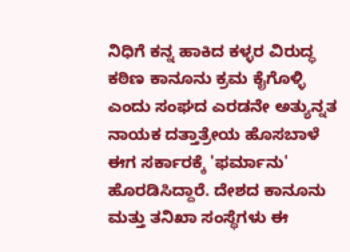ನಿಧಿಗೆ ಕನ್ನ ಹಾಕಿದ ಕಳ್ಳರ ವಿರುದ್ಧ ಕಠಿಣ ಕಾನೂನು ಕ್ರಮ ಕೈಗೊಳ್ಳಿ ಎಂದು ಸಂಘದ ಎರಡನೇ ಅತ್ಯುನ್ನತ ನಾಯಕ ದತ್ತಾತ್ರೇಯ ಹೊಸಬಾಳೆ ಈಗ ಸರ್ಕಾರಕ್ಕೆ 'ಫರ್ಮಾನು' ಹೊರಡಿಸಿದ್ದಾರೆ. ದೇಶದ ಕಾನೂನು ಮತ್ತು ತನಿಖಾ ಸಂಸ್ಥೆಗಳು ಈ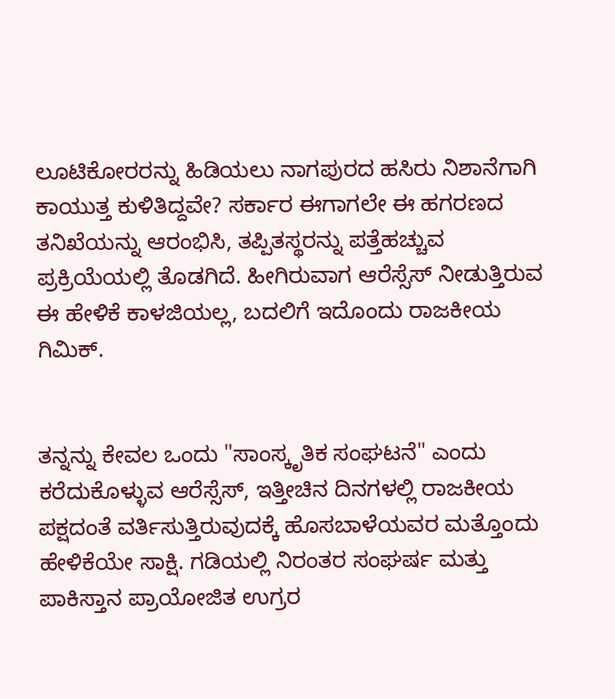ಲೂಟಿಕೋರರನ್ನು ಹಿಡಿಯಲು ನಾಗಪುರದ ಹಸಿರು ನಿಶಾನೆಗಾಗಿ ಕಾಯುತ್ತ ಕುಳಿತಿದ್ದವೇ? ಸರ್ಕಾರ ಈಗಾಗಲೇ ಈ ಹಗರಣದ ತನಿಖೆಯನ್ನು ಆರಂಭಿಸಿ, ತಪ್ಪಿತಸ್ಥರನ್ನು ಪತ್ತೆಹಚ್ಚುವ ಪ್ರಕ್ರಿಯೆಯಲ್ಲಿ ತೊಡಗಿದೆ. ಹೀಗಿರುವಾಗ ಆರೆಸ್ಸೆಸ್ ನೀಡುತ್ತಿರುವ ಈ ಹೇಳಿಕೆ ಕಾಳಜಿಯಲ್ಲ, ಬದಲಿಗೆ ಇದೊಂದು ರಾಜಕೀಯ ಗಿಮಿಕ್.


ತನ್ನನ್ನು ಕೇವಲ ಒಂದು "ಸಾಂಸ್ಕೃತಿಕ ಸಂಘಟನೆ" ಎಂದು ಕರೆದುಕೊಳ್ಳುವ ಆರೆಸ್ಸೆಸ್, ಇತ್ತೀಚಿನ ದಿನಗಳಲ್ಲಿ ರಾಜಕೀಯ ಪಕ್ಷದಂತೆ ವರ್ತಿಸುತ್ತಿರುವುದಕ್ಕೆ ಹೊಸಬಾಳೆಯವರ ಮತ್ತೊಂದು ಹೇಳಿಕೆಯೇ ಸಾಕ್ಷಿ. ಗಡಿಯಲ್ಲಿ ನಿರಂತರ ಸಂಘರ್ಷ ಮತ್ತು ಪಾಕಿಸ್ತಾನ ಪ್ರಾಯೋಜಿತ ಉಗ್ರರ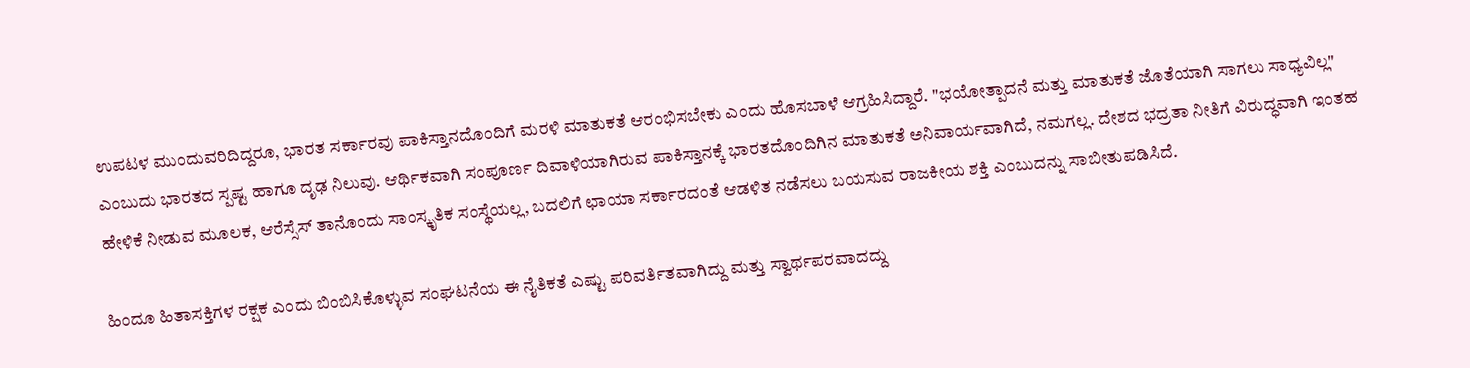ಉಪಟಳ ಮುಂದುವರಿದಿದ್ದರೂ, ಭಾರತ ಸರ್ಕಾರವು ಪಾಕಿಸ್ತಾನದೊಂದಿಗೆ ಮರಳಿ ಮಾತುಕತೆ ಆರಂಭಿಸಬೇಕು ಎಂದು ಹೊಸಬಾಳೆ ಆಗ್ರಹಿಸಿದ್ದಾರೆ. "ಭಯೋತ್ಪಾದನೆ ಮತ್ತು ಮಾತುಕತೆ ಜೊತೆಯಾಗಿ ಸಾಗಲು ಸಾಧ್ಯವಿಲ್ಲ" ಎಂಬುದು ಭಾರತದ ಸ್ಪಷ್ಟ ಹಾಗೂ ದೃಢ ನಿಲುವು. ಆರ್ಥಿಕವಾಗಿ ಸಂಪೂರ್ಣ ದಿವಾಳಿಯಾಗಿರುವ ಪಾಕಿಸ್ತಾನಕ್ಕೆ ಭಾರತದೊಂದಿಗಿನ ಮಾತುಕತೆ ಅನಿವಾರ್ಯವಾಗಿದೆ, ನಮಗಲ್ಲ. ದೇಶದ ಭದ್ರತಾ ನೀತಿಗೆ ವಿರುದ್ಧವಾಗಿ ಇಂತಹ ಹೇಳಿಕೆ ನೀಡುವ ಮೂಲಕ, ಆರೆಸ್ಸೆಸ್ ತಾನೊಂದು ಸಾಂಸ್ಕೃತಿಕ ಸಂಸ್ಥೆಯಲ್ಲ, ಬದಲಿಗೆ ಛಾಯಾ ಸರ್ಕಾರದಂತೆ ಆಡಳಿತ ನಡೆಸಲು ಬಯಸುವ ರಾಜಕೀಯ ಶಕ್ತಿ ಎಂಬುದನ್ನು ಸಾಬೀತುಪಡಿಸಿದೆ.

ಹಿಂದೂ ಹಿತಾಸಕ್ತಿಗಳ ರಕ್ಷಕ ಎಂದು ಬಿಂಬಿಸಿಕೊಳ್ಳುವ ಸಂಘಟನೆಯ ಈ ನೈತಿಕತೆ ಎಷ್ಟು ಪರಿವರ್ತಿತವಾಗಿದ್ದು ಮತ್ತು ಸ್ವಾರ್ಥಪರವಾದದ್ದು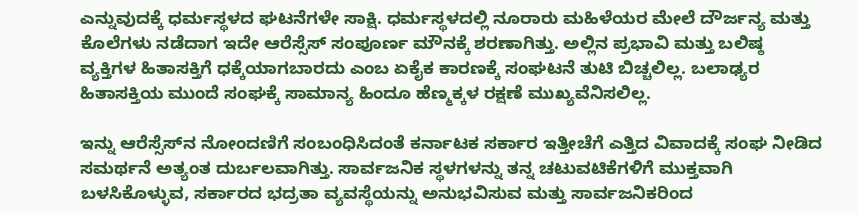ಎನ್ನುವುದಕ್ಕೆ ಧರ್ಮಸ್ಥಳದ ಘಟನೆಗಳೇ ಸಾಕ್ಷಿ. ಧರ್ಮಸ್ಥಳದಲ್ಲಿ ನೂರಾರು ಮಹಿಳೆಯರ ಮೇಲೆ ದೌರ್ಜನ್ಯ ಮತ್ತು ಕೊಲೆಗಳು ನಡೆದಾಗ ಇದೇ ಆರೆಸ್ಸೆಸ್ ಸಂಪೂರ್ಣ ಮೌನಕ್ಕೆ ಶರಣಾಗಿತ್ತು. ಅಲ್ಲಿನ ಪ್ರಭಾವಿ ಮತ್ತು ಬಲಿಷ್ಠ ವ್ಯಕ್ತಿಗಳ ಹಿತಾಸಕ್ತಿಗೆ ಧಕ್ಕೆಯಾಗಬಾರದು ಎಂಬ ಏಕೈಕ ಕಾರಣಕ್ಕೆ ಸಂಘಟನೆ ತುಟಿ ಬಿಚ್ಚಲಿಲ್ಲ. ಬಲಾಢ್ಯರ ಹಿತಾಸಕ್ತಿಯ ಮುಂದೆ ಸಂಘಕ್ಕೆ ಸಾಮಾನ್ಯ ಹಿಂದೂ ಹೆಣ್ಮಕ್ಕಳ ರಕ್ಷಣೆ ಮುಖ್ಯವೆನಿಸಲಿಲ್ಲ.

ಇನ್ನು ಆರೆಸ್ಸೆಸ್‍ನ ನೋಂದಣಿಗೆ ಸಂಬಂಧಿಸಿದಂತೆ ಕರ್ನಾಟಕ ಸರ್ಕಾರ ಇತ್ತೀಚೆಗೆ ಎತ್ತಿದ ವಿವಾದಕ್ಕೆ ಸಂಘ ನೀಡಿದ ಸಮರ್ಥನೆ ಅತ್ಯಂತ ದುರ್ಬಲವಾಗಿತ್ತು. ಸಾರ್ವಜನಿಕ ಸ್ಥಳಗಳನ್ನು ತನ್ನ ಚಟುವಟಿಕೆಗಳಿಗೆ ಮುಕ್ತವಾಗಿ ಬಳಸಿಕೊಳ್ಳುವ, ಸರ್ಕಾರದ ಭದ್ರತಾ ವ್ಯವಸ್ಥೆಯನ್ನು ಅನುಭವಿಸುವ ಮತ್ತು ಸಾರ್ವಜನಿಕರಿಂದ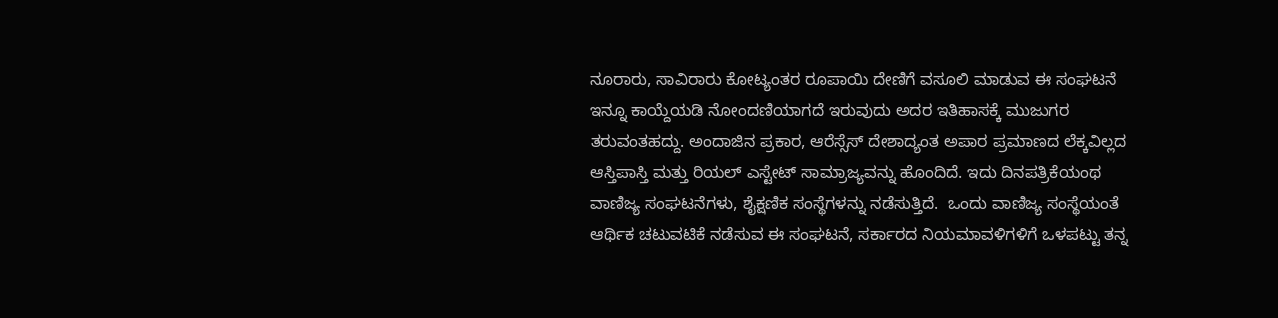ನೂರಾರು, ಸಾವಿರಾರು ಕೋಟ್ಯಂತರ ರೂಪಾಯಿ ದೇಣಿಗೆ ವಸೂಲಿ ಮಾಡುವ ಈ ಸಂಘಟನೆ ಇನ್ನೂ ಕಾಯ್ದೆಯಡಿ ನೋಂದಣಿಯಾಗದೆ ಇರುವುದು ಅದರ ಇತಿಹಾಸಕ್ಕೆ ಮುಜುಗರ ತರುವಂತಹದ್ದು. ಅಂದಾಜಿನ ಪ್ರಕಾರ, ಆರೆಸ್ಸೆಸ್ ದೇಶಾದ್ಯಂತ ಅಪಾರ ಪ್ರಮಾಣದ ಲೆಕ್ಕವಿಲ್ಲದ ಆಸ್ತಿಪಾಸ್ತಿ ಮತ್ತು ರಿಯಲ್ ಎಸ್ಟೇಟ್ ಸಾಮ್ರಾಜ್ಯವನ್ನು ಹೊಂದಿದೆ. ಇದು ದಿನಪತ್ರಿಕೆಯಂಥ ವಾಣಿಜ್ಯ ಸಂಘಟನೆಗಳು, ಶೈಕ್ಷಣಿಕ ಸಂಸ್ಥೆಗಳನ್ನು ನಡೆಸುತ್ತಿದೆ.  ಒಂದು ವಾಣಿಜ್ಯ ಸಂಸ್ಥೆಯಂತೆ ಆರ್ಥಿಕ ಚಟುವಟಿಕೆ ನಡೆಸುವ ಈ ಸಂಘಟನೆ, ಸರ್ಕಾರದ ನಿಯಮಾವಳಿಗಳಿಗೆ ಒಳಪಟ್ಟು ತನ್ನ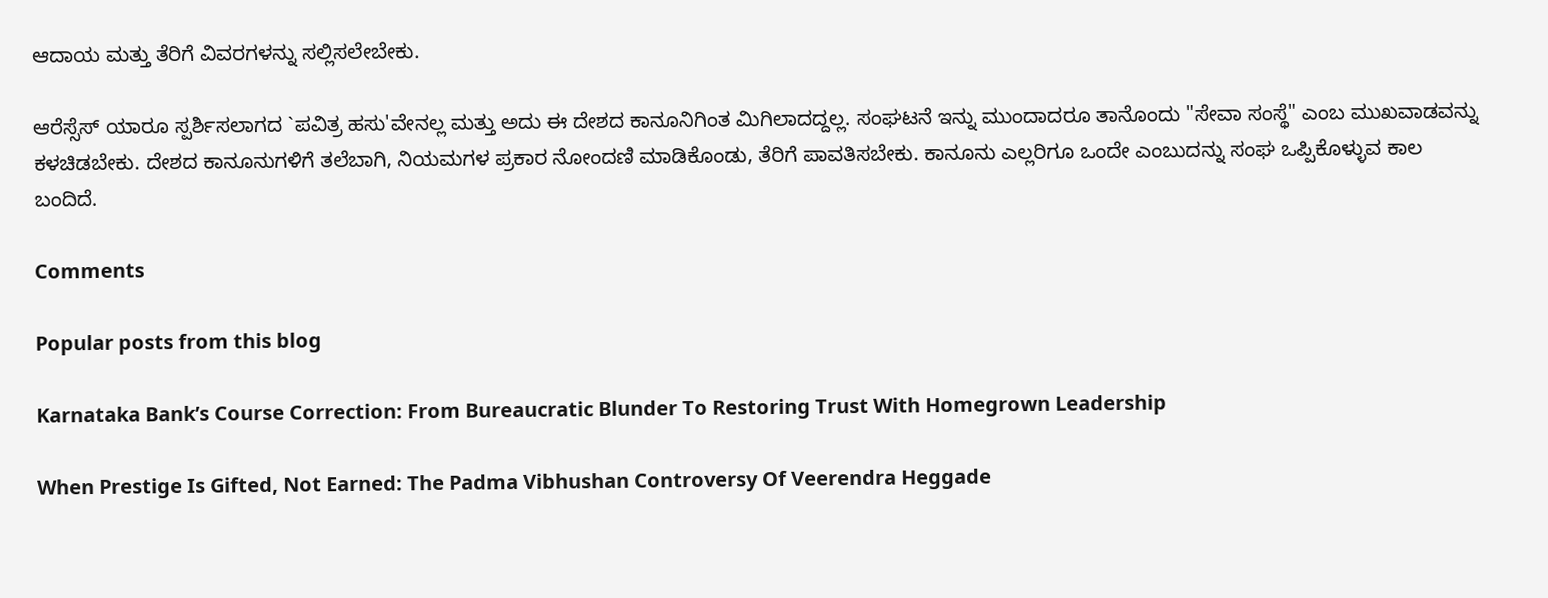ಆದಾಯ ಮತ್ತು ತೆರಿಗೆ ವಿವರಗಳನ್ನು ಸಲ್ಲಿಸಲೇಬೇಕು.

ಆರೆಸ್ಸೆಸ್ ಯಾರೂ ಸ್ಪರ್ಶಿಸಲಾಗದ `ಪವಿತ್ರ ಹಸು'ವೇನಲ್ಲ ಮತ್ತು ಅದು ಈ ದೇಶದ ಕಾನೂನಿಗಿಂತ ಮಿಗಿಲಾದದ್ದಲ್ಲ. ಸಂಘಟನೆ ಇನ್ನು ಮುಂದಾದರೂ ತಾನೊಂದು "ಸೇವಾ ಸಂಸ್ಥೆ" ಎಂಬ ಮುಖವಾಡವನ್ನು ಕಳಚಿಡಬೇಕು. ದೇಶದ ಕಾನೂನುಗಳಿಗೆ ತಲೆಬಾಗಿ, ನಿಯಮಗಳ ಪ್ರಕಾರ ನೋಂದಣಿ ಮಾಡಿಕೊಂಡು, ತೆರಿಗೆ ಪಾವತಿಸಬೇಕು. ಕಾನೂನು ಎಲ್ಲರಿಗೂ ಒಂದೇ ಎಂಬುದನ್ನು ಸಂಘ ಒಪ್ಪಿಕೊಳ್ಳುವ ಕಾಲ ಬಂದಿದೆ.

Comments

Popular posts from this blog

Karnataka Bank’s Course Correction: From Bureaucratic Blunder To Restoring Trust With Homegrown Leadership

When Prestige Is Gifted, Not Earned: The Padma Vibhushan Controversy Of Veerendra Heggade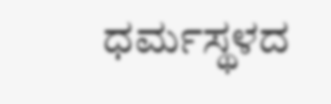ಧರ್ಮಸ್ಥಳದ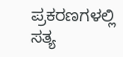ಪ್ರಕರಣಗಳಲ್ಲಿ ಸತ್ಯ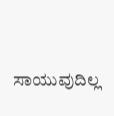ಸಾಯುವುದಿಲ್ಲ